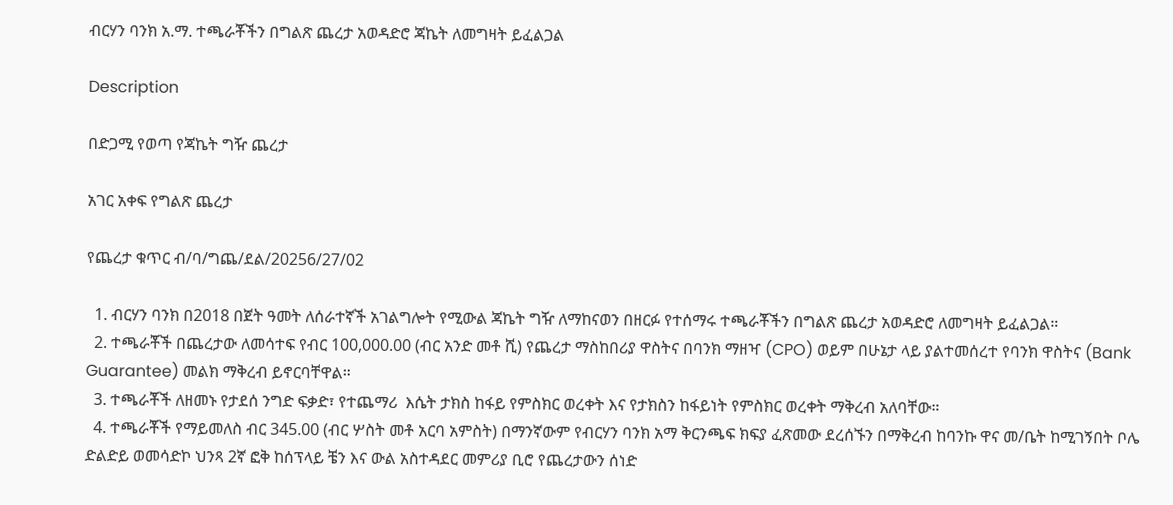ብርሃን ባንክ አ.ማ. ተጫራቾችን በግልጽ ጨረታ አወዳድሮ ጃኬት ለመግዛት ይፈልጋል

Description

በድጋሚ የወጣ የጃኬት ግዥ ጨረታ

አገር አቀፍ የግልጽ ጨረታ

የጨረታ ቁጥር ብ/ባ/ግጨ/ደል/20256/27/02

  1. ብርሃን ባንክ በ2018 በጀት ዓመት ለሰራተኛች አገልግሎት የሚውል ጃኬት ግዥ ለማከናወን በዘርፉ የተሰማሩ ተጫራቾችን በግልጽ ጨረታ አወዳድሮ ለመግዛት ይፈልጋል።
  2. ተጫራቾች በጨረታው ለመሳተፍ የብር 100,000.00 (ብር አንድ መቶ ሺ) የጨረታ ማስከበሪያ ዋስትና በባንክ ማዘዣ (CPO) ወይም በሁኔታ ላይ ያልተመሰረተ የባንክ ዋስትና (Bank Guarantee) መልክ ማቅረብ ይኖርባቸዋል።
  3. ተጫራቾች ለዘመኑ የታደሰ ንግድ ፍቃድ፣ የተጨማሪ  እሴት ታክስ ከፋይ የምስክር ወረቀት እና የታክስን ከፋይነት የምስክር ወረቀት ማቅረብ አለባቸው።
  4. ተጫራቾች የማይመለስ ብር 345.00 (ብር ሦስት መቶ አርባ አምስት) በማንኛውም የብርሃን ባንክ አማ ቅርንጫፍ ክፍያ ፈጽመው ደረሰኙን በማቅረብ ከባንኩ ዋና መ/ቤት ከሚገኝበት ቦሌ ድልድይ ወመሳድኮ ህንጻ 2ኛ ፎቅ ከሰፕላይ ቼን እና ውል አስተዳደር መምሪያ ቢሮ የጨረታውን ሰነድ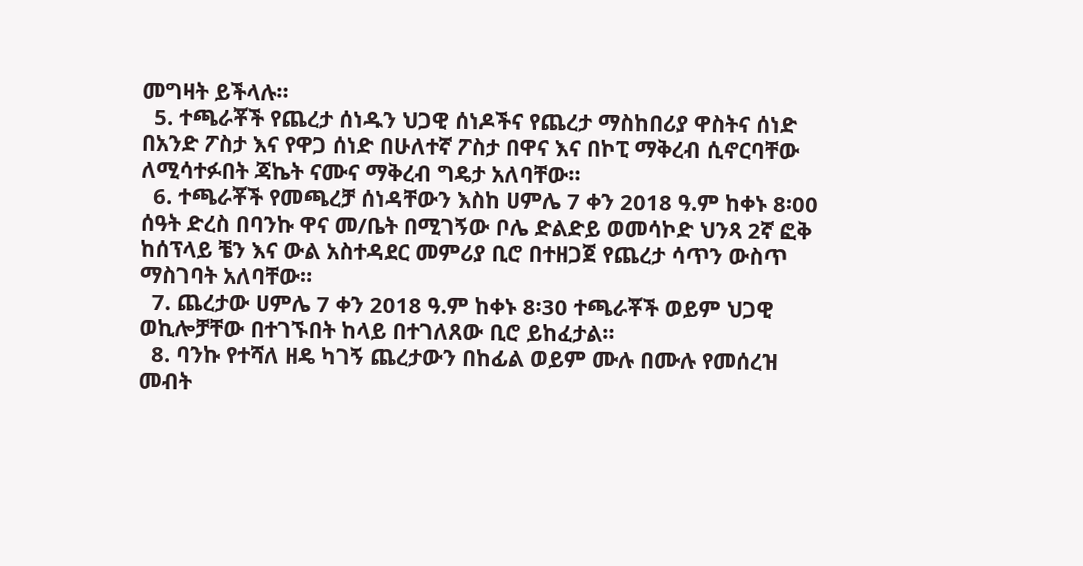መግዛት ይችላሉ።
  5. ተጫራቾች የጨረታ ሰነዱን ህጋዊ ሰነዶችና የጨረታ ማስከበሪያ ዋስትና ሰነድ በአንድ ፖስታ እና የዋጋ ሰነድ በሁለተኛ ፖስታ በዋና እና በኮፒ ማቅረብ ሲኖርባቸው ለሚሳተፉበት ጃኬት ናሙና ማቅረብ ግዴታ አለባቸው።
  6. ተጫራቾች የመጫረቻ ሰነዳቸውን እስከ ሀምሌ 7 ቀን 2018 ዓ.ም ከቀኑ 8፡00 ሰዓት ድረስ በባንኩ ዋና መ/ቤት በሚገኝው ቦሌ ድልድይ ወመሳኮድ ህንጻ 2ኛ ፎቅ ከሰፕላይ ቼን እና ውል አስተዳደር መምሪያ ቢሮ በተዘጋጀ የጨረታ ሳጥን ውስጥ ማስገባት አለባቸው።
  7. ጨረታው ሀምሌ 7 ቀን 2018 ዓ.ም ከቀኑ 8፡30 ተጫራቾች ወይም ህጋዊ ወኪሎቻቸው በተገኙበት ከላይ በተገለጸው ቢሮ ይከፈታል።
  8. ባንኩ የተሻለ ዘዴ ካገኝ ጨረታውን በከፊል ወይም ሙሉ በሙሉ የመሰረዝ መብት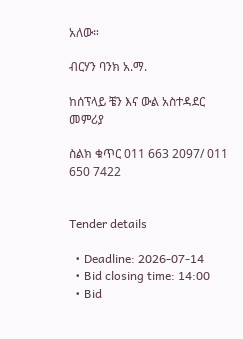አለው።

ብርሃን ባንክ አ.ማ.

ከሰፕላይ ቼን እና ውል አስተዳደር መምሪያ

ስልክ ቁጥር 011 663 2097/ 011 650 7422


Tender details

  • Deadline: 2026-07-14
  • Bid closing time: 14:00
  • Bid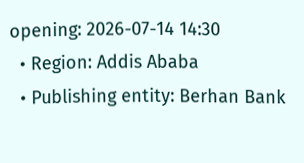opening: 2026-07-14 14:30
  • Region: Addis Ababa
  • Publishing entity: Berhan Bank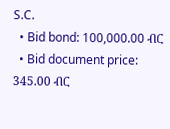S.C.
  • Bid bond: 100,000.00 ብር
  • Bid document price: 345.00 ብር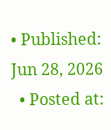• Published: Jun 28, 2026
  • Posted at: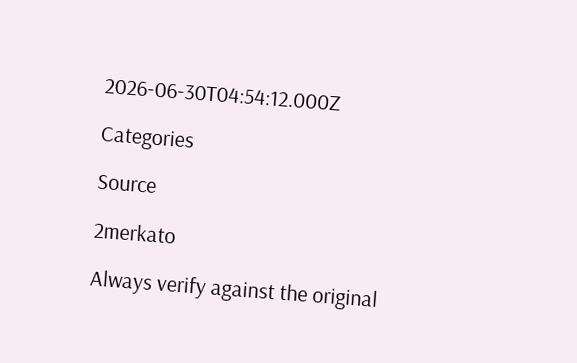2026-06-30T04:54:12.000Z

Categories

Source

2merkato

Always verify against the original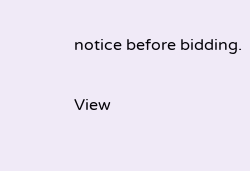notice before bidding.

View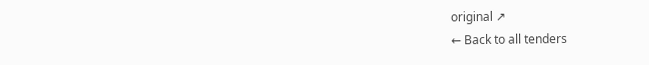original ↗
← Back to all tenders